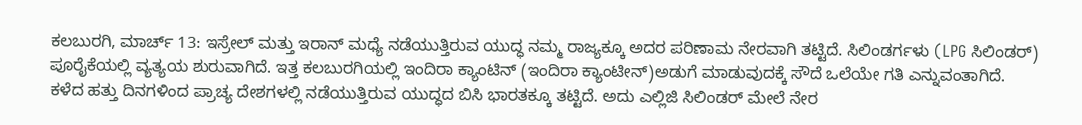ಕಲಬುರಗಿ, ಮಾರ್ಚ್ 13: ಇಸ್ರೇಲ್ ಮತ್ತು ಇರಾನ್ ಮಧ್ಯೆ ನಡೆಯುತ್ತಿರುವ ಯುದ್ಧ ನಮ್ಮ ರಾಜ್ಯಕ್ಕೂ ಅದರ ಪರಿಣಾಮ ನೇರವಾಗಿ ತಟ್ಟಿದೆ. ಸಿಲಿಂಡರ್ಗಳು (LPG ಸಿಲಿಂಡರ್) ಪೂರೈಕೆಯಲ್ಲಿ ವ್ಯತ್ಯಯ ಶುರುವಾಗಿದೆ. ಇತ್ತ ಕಲಬುರಗಿಯಲ್ಲಿ ಇಂದಿರಾ ಕ್ಯಾಂಟಿನ್ (ಇಂದಿರಾ ಕ್ಯಾಂಟೀನ್)ಅಡುಗೆ ಮಾಡುವುದಕ್ಕೆ ಸೌದೆ ಒಲೆಯೇ ಗತಿ ಎನ್ನುವಂತಾಗಿದೆ.
ಕಳೆದ ಹತ್ತು ದಿನಗಳಿಂದ ಪ್ರಾಚ್ಯ ದೇಶಗಳಲ್ಲಿ ನಡೆಯುತ್ತಿರುವ ಯುದ್ಧದ ಬಿಸಿ ಭಾರತಕ್ಕೂ ತಟ್ಟಿದೆ. ಅದು ಎಲ್ಲಿಜಿ ಸಿಲಿಂಡರ್ ಮೇಲೆ ನೇರ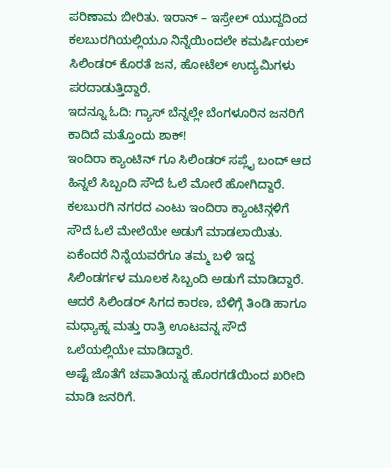ಪರಿಣಾಮ ಬೀರಿತು. ಇರಾನ್ – ಇಸ್ರೇಲ್ ಯುದ್ದದಿಂದ ಕಲಬುರಗಿಯಲ್ಲಿಯೂ ನಿನ್ನೆಯಿಂದಲೇ ಕಮರ್ಷಿಯಲ್ ಸಿಲಿಂಡರ್ ಕೊರತೆ ಜನ, ಹೋಟೆಲ್ ಉದ್ಯಮಿಗಳು ಪರದಾಡುತ್ತಿದ್ದಾರೆ.
ಇದನ್ನೂ ಓದಿ: ಗ್ಯಾಸ್ ಬೆನ್ನಲ್ಲೇ ಬೆಂಗಳೂರಿನ ಜನರಿಗೆ ಕಾದಿದೆ ಮತ್ತೊಂದು ಶಾಕ್!
ಇಂದಿರಾ ಕ್ಯಾಂಟಿನ್ ಗೂ ಸಿಲಿಂಡರ್ ಸಪ್ಲೈ ಬಂದ್ ಆದ ಹಿನ್ನಲೆ ಸಿಬ್ಬಂದಿ ಸೌದೆ ಓಲೆ ಮೋರೆ ಹೋಗಿದ್ದಾರೆ. ಕಲಬುರಗಿ ನಗರದ ಎಂಟು ಇಂದಿರಾ ಕ್ಯಾಂಟಿನ್ಗಳಿಗೆ ಸೌದೆ ಓಲೆ ಮೇಲೆಯೇ ಅಡುಗೆ ಮಾಡಲಾಯಿತು. ಏಕೆಂದರೆ ನಿನ್ನೆಯವರೆಗೂ ತಮ್ಮ ಬಳಿ ಇದ್ದ ಸಿಲಿಂಡರ್ಗಳ ಮೂಲಕ ಸಿಬ್ಬಂದಿ ಅಡುಗೆ ಮಾಡಿದ್ದಾರೆ. ಆದರೆ ಸಿಲಿಂಡರ್ ಸಿಗದ ಕಾರಣ, ಬೆಳಿಗ್ಗೆ ತಿಂಡಿ ಹಾಗೂ ಮಧ್ಯಾಹ್ನ ಮತ್ತು ರಾತ್ರಿ ಊಟವನ್ನ ಸೌದೆ ಒಲೆಯಲ್ಲಿಯೇ ಮಾಡಿದ್ದಾರೆ.
ಅಷ್ಟೆ ಜೊತೆಗೆ ಚಪಾತಿಯನ್ನ ಹೊರಗಡೆಯಿಂದ ಖರೀದಿ ಮಾಡಿ ಜನರಿಗೆ.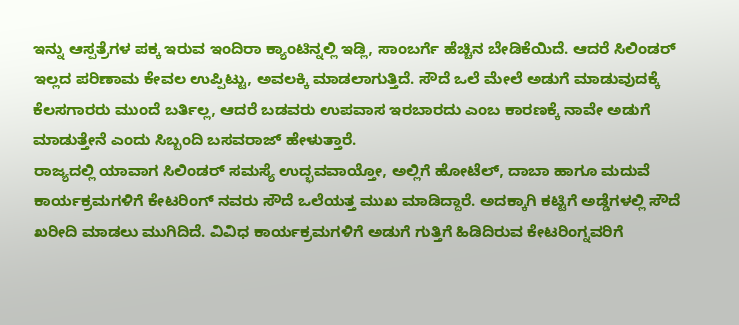ಇನ್ನು ಆಸ್ಪತ್ರೆಗಳ ಪಕ್ಕ ಇರುವ ಇಂದಿರಾ ಕ್ಯಾಂಟಿನ್ನಲ್ಲಿ ಇಡ್ಲಿ, ಸಾಂಬರ್ಗೆ ಹೆಚ್ಚಿನ ಬೇಡಿಕೆಯಿದೆ. ಆದರೆ ಸಿಲಿಂಡರ್ ಇಲ್ಲದ ಪರಿಣಾಮ ಕೇವಲ ಉಪ್ಪಿಟ್ಟು, ಅವಲಕ್ಕಿ ಮಾಡಲಾಗುತ್ತಿದೆ. ಸೌದೆ ಒಲೆ ಮೇಲೆ ಅಡುಗೆ ಮಾಡುವುದಕ್ಕೆ ಕೆಲಸಗಾರರು ಮುಂದೆ ಬರ್ತಿಲ್ಲ, ಆದರೆ ಬಡವರು ಉಪವಾಸ ಇರಬಾರದು ಎಂಬ ಕಾರಣಕ್ಕೆ ನಾವೇ ಅಡುಗೆ ಮಾಡುತ್ತೇನೆ ಎಂದು ಸಿಬ್ಬಂದಿ ಬಸವರಾಜ್ ಹೇಳುತ್ತಾರೆ.
ರಾಜ್ಯದಲ್ಲಿ ಯಾವಾಗ ಸಿಲಿಂಡರ್ ಸಮಸ್ಯೆ ಉದ್ಭವವಾಯ್ತೋ, ಅಲ್ಲಿಗೆ ಹೋಟೆಲ್, ದಾಬಾ ಹಾಗೂ ಮದುವೆ ಕಾರ್ಯಕ್ರಮಗಳಿಗೆ ಕೇಟರಿಂಗ್ ನವರು ಸೌದೆ ಒಲೆಯತ್ತ ಮುಖ ಮಾಡಿದ್ದಾರೆ. ಅದಕ್ಕಾಗಿ ಕಟ್ಟಿಗೆ ಅಡ್ಡೆಗಳಲ್ಲಿ ಸೌದೆ ಖರೀದಿ ಮಾಡಲು ಮುಗಿದಿದೆ. ವಿವಿಧ ಕಾರ್ಯಕ್ರಮಗಳಿಗೆ ಅಡುಗೆ ಗುತ್ತಿಗೆ ಹಿಡಿದಿರುವ ಕೇಟರಿಂಗ್ನವರಿಗೆ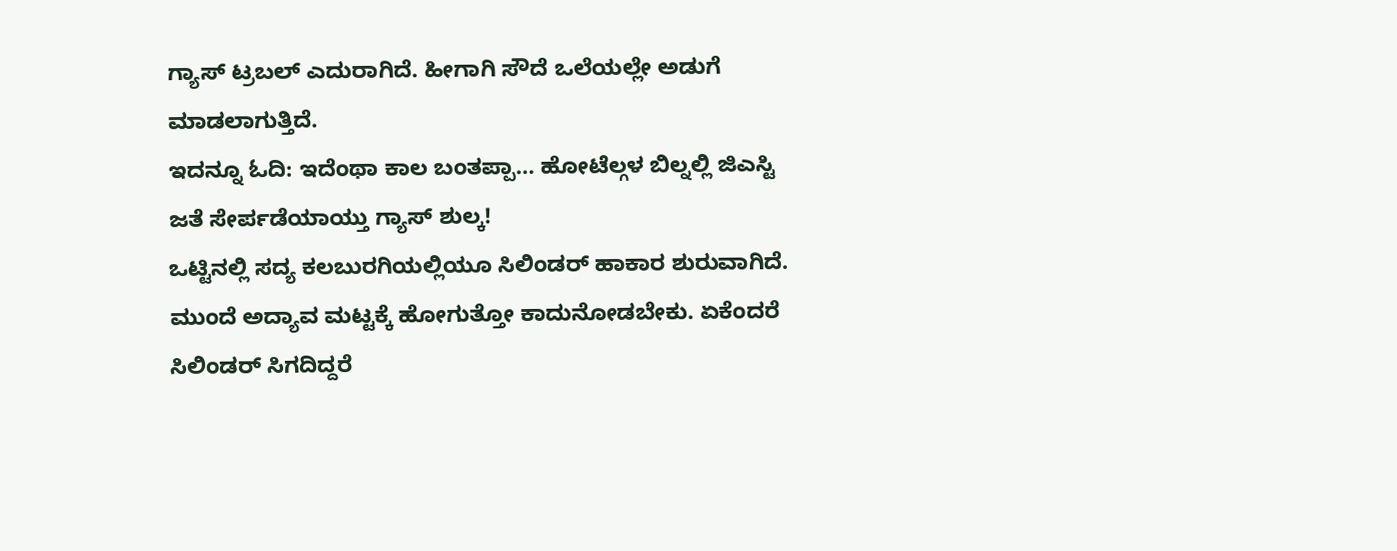ಗ್ಯಾಸ್ ಟ್ರಬಲ್ ಎದುರಾಗಿದೆ. ಹೀಗಾಗಿ ಸೌದೆ ಒಲೆಯಲ್ಲೇ ಅಡುಗೆ ಮಾಡಲಾಗುತ್ತಿದೆ.
ಇದನ್ನೂ ಓದಿ: ಇದೆಂಥಾ ಕಾಲ ಬಂತಪ್ಪಾ… ಹೋಟೆಲ್ಗಳ ಬಿಲ್ನಲ್ಲಿ ಜಿಎಸ್ಟಿ ಜತೆ ಸೇರ್ಪಡೆಯಾಯ್ತು ಗ್ಯಾಸ್ ಶುಲ್ಕ!
ಒಟ್ಟಿನಲ್ಲಿ ಸದ್ಯ ಕಲಬುರಗಿಯಲ್ಲಿಯೂ ಸಿಲಿಂಡರ್ ಹಾಕಾರ ಶುರುವಾಗಿದೆ. ಮುಂದೆ ಅದ್ಯಾವ ಮಟ್ಟಕ್ಕೆ ಹೋಗುತ್ತೋ ಕಾದುನೋಡಬೇಕು. ಏಕೆಂದರೆ ಸಿಲಿಂಡರ್ ಸಿಗದಿದ್ದರೆ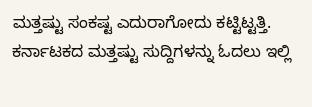ಮತ್ತಷ್ಟು ಸಂಕಷ್ಟ ಎದುರಾಗೋದು ಕಟ್ಟಿಟ್ಟತ್ತಿ.
ಕರ್ನಾಟಕದ ಮತ್ತಷ್ಟು ಸುದ್ದಿಗಳನ್ನು ಓದಲು ಇಲ್ಲಿ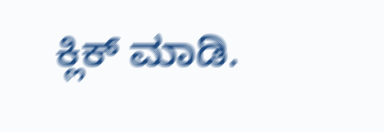ಕ್ಲಿಕ್ ಮಾಡಿ.